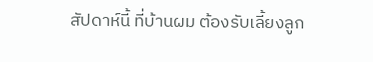สัปดาห์นี้ ที่บ้านผม ต้องรับเลี้ยงลูก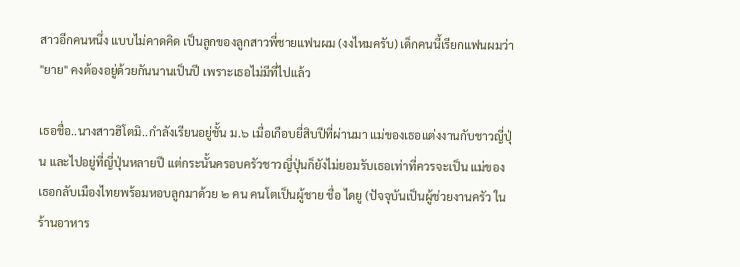สาวอีกคนหนึ่ง แบบไม่คาดคิด เป็นลูกของลูกสาวพี่ชายแฟนผม (งงไหมครับ) เด็กคนนี้เรียกแฟนผมว่า "ยาย" คงต้องอยู่ด้วยกันนานเป็นปี เพราะเธอไม่มีที่ไปแล้ว

เธอชื่อ..นางสาวฮิโตมิ..กำลังเรียนอยู่ชั้น ม.๖ เมื่อเกือบยี่สิบปีที่ผ่านมา แม่ของเธอแต่งงานกับชาวญี่ปุ่น และไปอยู่ที่ญี่ปุ่นหลายปี แต่กระนั้นครอบครัวชาวญี่ปุ่นก็ยังไม่ยอมรับเธอเท่าที่ควรจะเป็น แม่ของเธอกลับเมืองไทยพร้อมหอบลูกมาด้วย ๒ คน คนโตเป็นผู้ชาย ชื่อ ไดยู (ปัจจุบันเป็นผู้ช่วยงานครัว ในร้านอาหาร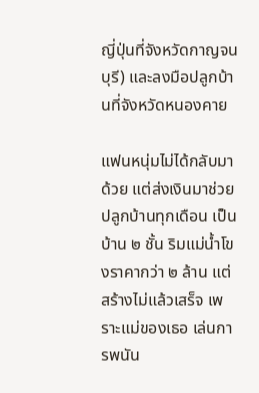ญี่ปุ่นที่จังหวัดกาญจนบุรี) และลงมือปลูกบ้านที่จังหวัดหนองคาย

แฟนหนุ่มไม่ได้กลับมาด้วย แต่ส่งเงินมาช่วยปลูกบ้านทุกเดือน เป็นบ้าน ๒ ชั้น ริมแม่น้ำโขงราคากว่า ๒ ล้าน แต่สร้างไม่แล้วเสร็จ เพราะแม่ของเธอ เล่นการพนัน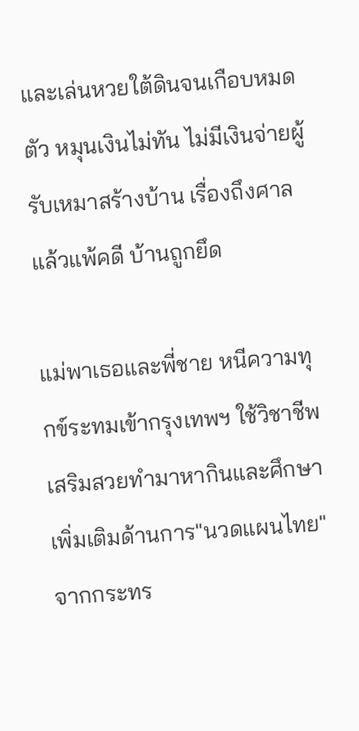และเล่นหวยใต้ดินจนเกือบหมดตัว หมุนเงินไม่ทัน ไม่มีเงินจ่ายผู้รับเหมาสร้างบ้าน เรื่องถึงศาลแล้วแพ้คดี บ้านถูกยึด

แม่พาเธอและพี่ชาย หนีความทุกข์ระทมเข้ากรุงเทพฯ ใช้วิชาชีพเสริมสวยทำมาหากินและศึกษาเพิ่มเติมด้านการ"นวดแผนไทย" จากกระทร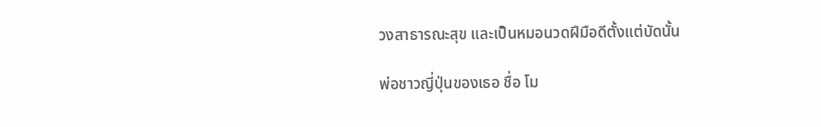วงสาธารณะสุข และเป็นหมอนวดฝีมือดีตั้งแต่บัดนั้น

พ่อชาวญี่ปุ่นของเธอ ชื่อ โม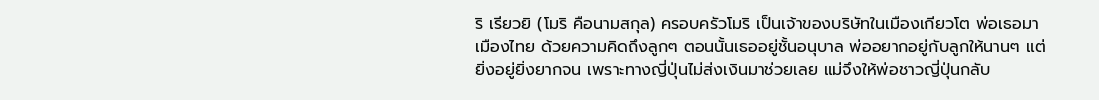ริ เรียวยิ (โมริ คือนามสกุล) ครอบครัวโมริ เป็นเจ้าของบริษัทในเมืองเกียวโต พ่อเธอมาเมืองไทย ด้วยความคิดถึงลูกๆ ตอนนั้นเธออยู่ชั้นอนุบาล พ่ออยากอยู่กับลูกให้นานๆ แต่ยิ่งอยู่ยิ่งยากจน เพราะทางญี่ปุ่นไม่ส่งเงินมาช่วยเลย แม่จึงให้พ่อชาวญี่ปุ่นกลับ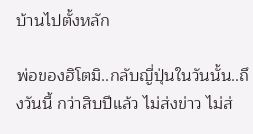บ้านไปตั้งหลัก

พ่อของฮิโตมิ..กลับญี่ปุ่นในวันนั้น..ถึงวันนี้ กว่าสิบปีแล้ว ไม่ส่งข่าว ไม่ส่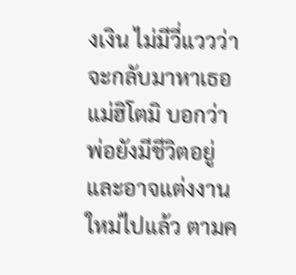งเงิน ไม่มีวี่แววว่าจะกลับมาหาเธอ แม่ฮิโตมิ บอกว่า พ่อยังมีชีวิตอยู่และอาจแต่งงานใหม่ไปแล้ว ตามค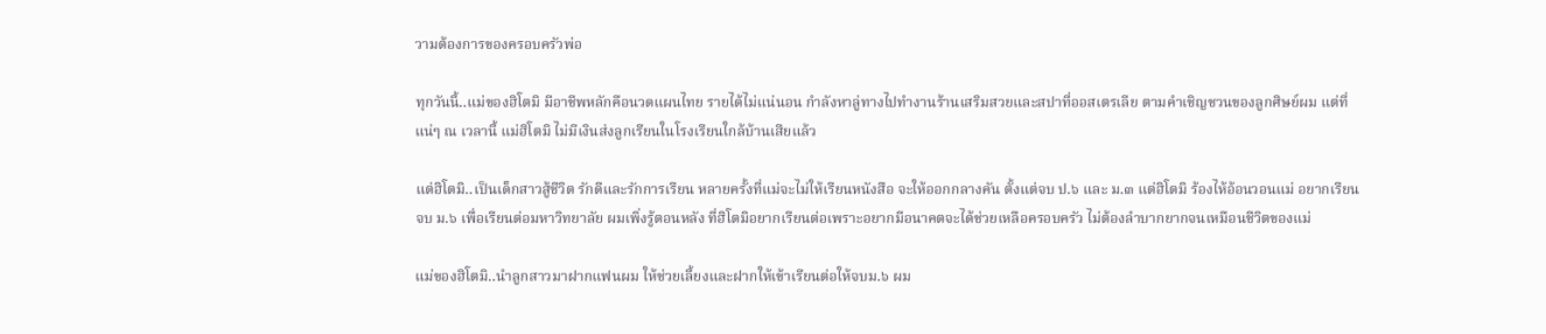วามต้องการของครอบครัวพ่อ

ทุกวันนี้..แม่ของฮิโตมิ มีอาชีพหลักคือนวดแผนไทย รายได้ไม่แน่นอน กำลังหาลู่ทางไปทำงานร้านเสริมสวยและสปาที่ออสเตรเลีย ตามคำเชิญชวนของลูกศิษย์ผม แต่ที่แน่ๆ ณ เวลานี้ แม่ฮิโตมิ ไม่มีเงินส่งลูกเรียนในโรงเรียนใกล้บ้านเสียแล้ว

แต่ฮิโตมิ..เป็นเด็กสาวสู้ชีวิต รักดีและรักการเรียน หลายครั้งที่แม่จะไม่ให้เรียนหนังสือ จะให้ออกกลางคัน ตั้งแต่จบ ป.๖ และ ม.๓ แต่ฮิโตมิ ร้องไห้อ้อนวอนแม่ อยากเรียนจบ ม.๖ เพื่อเรียนต่อมหาวิทยาลัย ผมเพิ่งรู้ตอนหลัง ที่ฮิโตมิอยากเรียนต่อเพราะอยากมีอนาคตจะได้ช่วยเหลือครอบครัว ไม่ต้องลำบากยากจนเหมือนชีวิตของแม่

แม่ของฮิโตมิ..นำลูกสาวมาฝากแฟนผม ให้ช่วยเลี้ยงและฝากให้เข้าเรียนต่อให้จบม.๖ ผม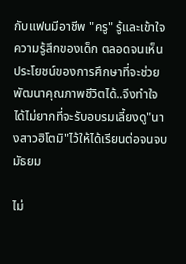กับแฟนมีอาชีพ "ครู" รู้และเข้าใจความรู้สึกของเด็ก ตลอดจนเห็นประโยชน์ของการศึกษาที่จะช่วยพัฒนาคุณภาพชีวิตได้..จึงทำใจได้ไม่ยากที่จะรับอบรมเลี้ยงดู"นางสาวฮิโตมิ"ไว้ให้ได้เรียนต่อจนจบมัธยม

ไม่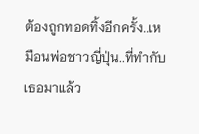ต้องถูกทอดทิ้งอีกครั้ง..เหมือนพ่อชาวญี่ปุ่น..ที่ทำกับเธอมาแล้ว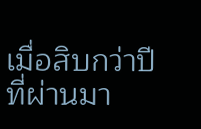เมื่อสิบกว่าปีที่ผ่านมา